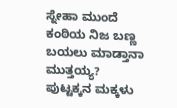ಸ್ನೇಹಾ ಮುಂದೆ ಕಂಠಿಯ ನಿಜ ಬಣ್ಣ ಬಯಲು ಮಾಡ್ತಾನಾ ಮುತ್ತಯ್ಯ?
ಪುಟ್ಟಕ್ಕನ ಮಕ್ಕಳು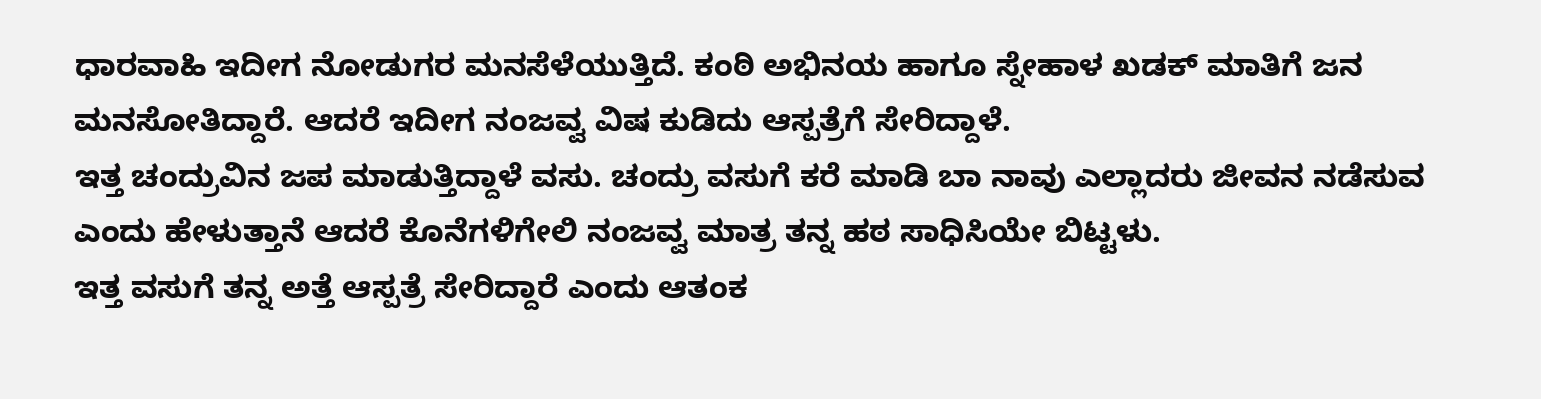ಧಾರವಾಹಿ ಇದೀಗ ನೋಡುಗರ ಮನಸೆಳೆಯುತ್ತಿದೆ. ಕಂಠಿ ಅಭಿನಯ ಹಾಗೂ ಸ್ನೇಹಾಳ ಖಡಕ್ ಮಾತಿಗೆ ಜನ ಮನಸೋತಿದ್ದಾರೆ. ಆದರೆ ಇದೀಗ ನಂಜವ್ವ ವಿಷ ಕುಡಿದು ಆಸ್ಪತ್ರೆಗೆ ಸೇರಿದ್ದಾಳೆ.
ಇತ್ತ ಚಂದ್ರುವಿನ ಜಪ ಮಾಡುತ್ತಿದ್ದಾಳೆ ವಸು. ಚಂದ್ರು ವಸುಗೆ ಕರೆ ಮಾಡಿ ಬಾ ನಾವು ಎಲ್ಲಾದರು ಜೀವನ ನಡೆಸುವ ಎಂದು ಹೇಳುತ್ತಾನೆ ಆದರೆ ಕೊನೆಗಳಿಗೇಲಿ ನಂಜವ್ವ ಮಾತ್ರ ತನ್ನ ಹಠ ಸಾಧಿಸಿಯೇ ಬಿಟ್ಟಳು.
ಇತ್ತ ವಸುಗೆ ತನ್ನ ಅತ್ತೆ ಆಸ್ಪತ್ರೆ ಸೇರಿದ್ದಾರೆ ಎಂದು ಆತಂಕ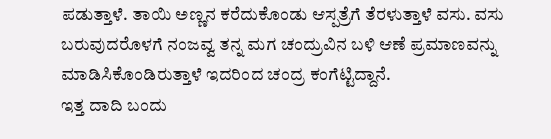ಪಡುತ್ತಾಳೆ. ತಾಯಿ ಅಣ್ಣನ ಕರೆದುಕೊಂಡು ಆಸ್ಪತ್ರೆಗೆ ತೆರಳುತ್ತಾಳೆ ವಸು. ವಸು ಬರುವುದರೊಳಗೆ ನಂಜವ್ವ ತನ್ನ ಮಗ ಚಂದ್ರುವಿನ ಬಳಿ ಆಣೆ ಪ್ರಮಾಣವನ್ನು ಮಾಡಿಸಿಕೊಂಡಿರುತ್ತಾಳೆ ಇದರಿಂದ ಚಂದ್ರ ಕಂಗೆಟ್ಟಿದ್ದಾನೆ.
ಇತ್ತ ದಾದಿ ಬಂದು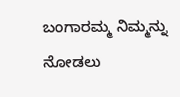ಬಂಗಾರಮ್ಮ ನಿಮ್ಮನ್ನು ನೋಡಲು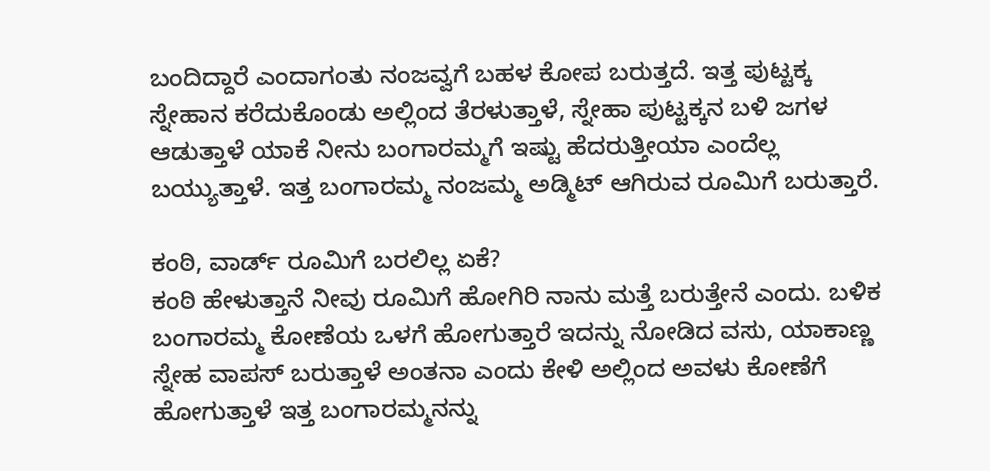ಬಂದಿದ್ದಾರೆ ಎಂದಾಗಂತು ನಂಜವ್ವಗೆ ಬಹಳ ಕೋಪ ಬರುತ್ತದೆ. ಇತ್ತ ಪುಟ್ಟಕ್ಕ ಸ್ನೇಹಾನ ಕರೆದುಕೊಂಡು ಅಲ್ಲಿಂದ ತೆರಳುತ್ತಾಳೆ, ಸ್ನೇಹಾ ಪುಟ್ಟಕ್ಕನ ಬಳಿ ಜಗಳ ಆಡುತ್ತಾಳೆ ಯಾಕೆ ನೀನು ಬಂಗಾರಮ್ಮಗೆ ಇಷ್ಟು ಹೆದರುತ್ತೀಯಾ ಎಂದೆಲ್ಲ ಬಯ್ಯುತ್ತಾಳೆ. ಇತ್ತ ಬಂಗಾರಮ್ಮ ನಂಜಮ್ಮ ಅಡ್ಮಿಟ್ ಆಗಿರುವ ರೂಮಿಗೆ ಬರುತ್ತಾರೆ.

ಕಂಠಿ, ವಾರ್ಡ್ ರೂಮಿಗೆ ಬರಲಿಲ್ಲ ಏಕೆ?
ಕಂಠಿ ಹೇಳುತ್ತಾನೆ ನೀವು ರೂಮಿಗೆ ಹೋಗಿರಿ ನಾನು ಮತ್ತೆ ಬರುತ್ತೇನೆ ಎಂದು. ಬಳಿಕ ಬಂಗಾರಮ್ಮ ಕೋಣೆಯ ಒಳಗೆ ಹೋಗುತ್ತಾರೆ ಇದನ್ನು ನೋಡಿದ ವಸು, ಯಾಕಾಣ್ಣ ಸ್ನೇಹ ವಾಪಸ್ ಬರುತ್ತಾಳೆ ಅಂತನಾ ಎಂದು ಕೇಳಿ ಅಲ್ಲಿಂದ ಅವಳು ಕೋಣೆಗೆ ಹೋಗುತ್ತಾಳೆ ಇತ್ತ ಬಂಗಾರಮ್ಮನನ್ನು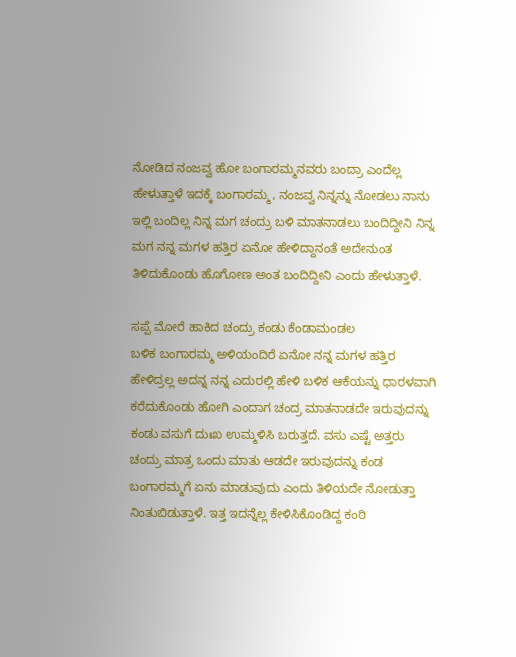ನೋಡಿದ ನಂಜವ್ವ ಹೋ ಬಂಗಾರಮ್ಮನವರು ಬಂದ್ರಾ ಎಂದೆಲ್ಲ ಹೇಳುತ್ತಾಳೆ ಇದಕ್ಕೆ ಬಂಗಾರಮ್ಮ, ನಂಜವ್ವ ನಿನ್ನನ್ನು ನೋಡಲು ನಾನು ಇಲ್ಲಿ ಬಂದಿಲ್ಲ ನಿನ್ನ ಮಗ ಚಂದ್ರು ಬಳಿ ಮಾತನಾಡಲು ಬಂದಿದ್ದೀನಿ ನಿನ್ನ ಮಗ ನನ್ನ ಮಗಳ ಹತ್ತಿರ ಏನೋ ಹೇಳಿದ್ದಾನಂತೆ ಅದೇನುಂತ ತಿಳಿದುಕೊಂಡು ಹೊಗೋಣ ಅಂತ ಬಂದಿದ್ದೀನಿ ಎಂದು ಹೇಳುತ್ತಾಳೆ.

ಸಪ್ಪೆ ಮೋರೆ ಹಾಕಿದ ಚಂದ್ರು ಕಂಡು ಕೆಂಡಾಮಂಡಲ
ಬಳಿಕ ಬಂಗಾರಮ್ಮ ಅಳಿಯಂದಿರೆ ಏನೋ ನನ್ನ ಮಗಳ ಹತ್ತಿರ ಹೇಳಿದ್ರಲ್ಲ ಅದನ್ನ ನನ್ನ ಎದುರಲ್ಲಿ ಹೇಳಿ ಬಳಿಕ ಆಕೆಯನ್ನು ಧಾರಳವಾಗಿ ಕರೆದುಕೊಂಡು ಹೋಗಿ ಎಂದಾಗ ಚಂದ್ರ ಮಾತನಾಡದೇ ಇರುವುದನ್ನು ಕಂಡು ವಸುಗೆ ದುಃಖ ಉಮ್ಮಳಿಸಿ ಬರುತ್ತದೆ. ವಸು ಎಷ್ಟೆ ಅತ್ತರು ಚಂದ್ರು ಮಾತ್ರ ಒಂದು ಮಾತು ಆಡದೇ ಇರುವುದನ್ನು ಕಂಡ ಬಂಗಾರಮ್ಮಗೆ ಏನು ಮಾಡುವುದು ಎಂದು ತಿಳಿಯದೇ ನೋಡುತ್ತಾ ನಿಂತುಬಿಡುತ್ತಾಳೆ. ಇತ್ತ ಇದನ್ನೆಲ್ಲ ಕೇಳಿಸಿಕೊಂಡಿದ್ದ ಕಂಠಿ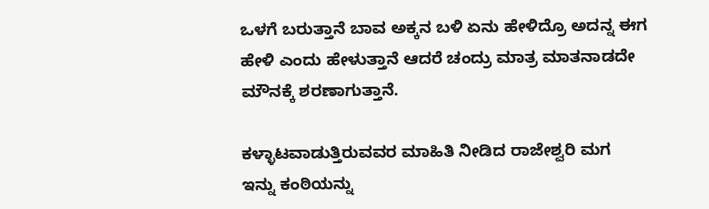ಒಳಗೆ ಬರುತ್ತಾನೆ ಬಾವ ಅಕ್ಕನ ಬಳಿ ಏನು ಹೇಳಿದ್ರೊ ಅದನ್ನ ಈಗ ಹೇಳಿ ಎಂದು ಹೇಳುತ್ತಾನೆ ಆದರೆ ಚಂದ್ರು ಮಾತ್ರ ಮಾತನಾಡದೇ ಮೌನಕ್ಕೆ ಶರಣಾಗುತ್ತಾನೆ.

ಕಳ್ಳಾಟವಾಡುತ್ತಿರುವವರ ಮಾಹಿತಿ ನೀಡಿದ ರಾಜೇಶ್ವರಿ ಮಗ
ಇನ್ನು ಕಂಠಿಯನ್ನು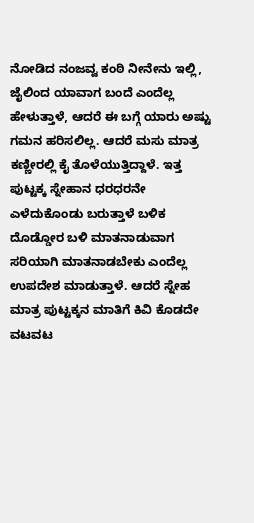ನೋಡಿದ ನಂಜವ್ವ ಕಂಠಿ ನೀನೇನು ಇಲ್ಲಿ, ಜೈಲಿಂದ ಯಾವಾಗ ಬಂದೆ ಎಂದೆಲ್ಲ ಹೇಳುತ್ತಾಳೆ, ಆದರೆ ಈ ಬಗ್ಗೆ ಯಾರು ಅಷ್ಟು ಗಮನ ಹರಿಸಲಿಲ್ಲ. ಆದರೆ ಮಸು ಮಾತ್ರ ಕಣ್ಣೀರಲ್ಲಿ ಕೈ ತೊಳೆಯುತ್ತಿದ್ದಾಳೆ. ಇತ್ತ ಪುಟ್ಟಕ್ಕ ಸ್ನೇಹಾನ ಧರಧರನೇ ಎಳೆದುಕೊಂಡು ಬರುತ್ತಾಳೆ ಬಳಿಕ ದೊಡ್ಡೋರ ಬಳಿ ಮಾತನಾಡುವಾಗ ಸರಿಯಾಗಿ ಮಾತನಾಡಬೇಕು ಎಂದೆಲ್ಲ ಉಪದೇಶ ಮಾಡುತ್ತಾಳೆ. ಆದರೆ ಸ್ನೇಹ ಮಾತ್ರ ಪುಟ್ಟಕ್ಕನ ಮಾತಿಗೆ ಕಿವಿ ಕೊಡದೇ ವಟವಟ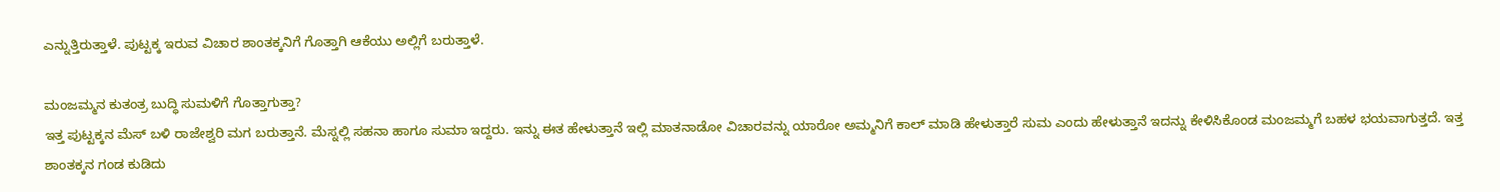ಎನ್ನುತ್ತಿರುತ್ತಾಳೆ. ಪುಟ್ಟಕ್ಕ ಇರುವ ವಿಚಾರ ಶಾಂತಕ್ಕನಿಗೆ ಗೊತ್ತಾಗಿ ಆಕೆಯು ಅಲ್ಲಿಗೆ ಬರುತ್ತಾಳೆ.

ಮಂಜಮ್ಮನ ಕುತಂತ್ರ ಬುದ್ಧಿ ಸುಮಳಿಗೆ ಗೊತ್ತಾಗುತ್ತಾ?
ಇತ್ತ ಪುಟ್ಟಕ್ಕನ ಮೆಸ್ ಬಳಿ ರಾಜೇಶ್ವರಿ ಮಗ ಬರುತ್ತಾನೆ. ಮೆಸ್ನಲ್ಲಿ ಸಹನಾ ಹಾಗೂ ಸುಮಾ ಇದ್ದರು. ಇನ್ನು ಈತ ಹೇಳುತ್ತಾನೆ ಇಲ್ಲಿ ಮಾತನಾಡೋ ವಿಚಾರವನ್ನು ಯಾರೋ ಅಮ್ಮನಿಗೆ ಕಾಲ್ ಮಾಡಿ ಹೇಳುತ್ತಾರೆ ಸುಮ ಎಂದು ಹೇಳುತ್ತಾನೆ ಇದನ್ನು ಕೇಳಿಸಿಕೊಂಡ ಮಂಜಮ್ಮಗೆ ಬಹಳ ಭಯವಾಗುತ್ತದೆ. ಇತ್ತ ಶಾಂತಕ್ಕನ ಗಂಡ ಕುಡಿದು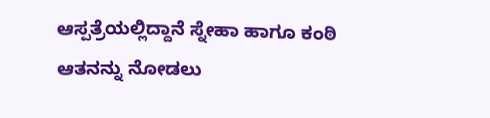ಆಸ್ಪತ್ರೆಯಲ್ಲಿದ್ದಾನೆ ಸ್ನೇಹಾ ಹಾಗೂ ಕಂಠಿ ಆತನನ್ನು ನೋಡಲು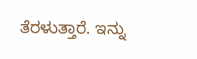ತೆರಳುತ್ತಾರೆ. ಇನ್ನು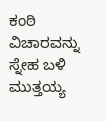ಕಂಠಿ ವಿಚಾರವನ್ನು ಸ್ನೇಹ ಬಳಿ ಮುತ್ತಯ್ಯ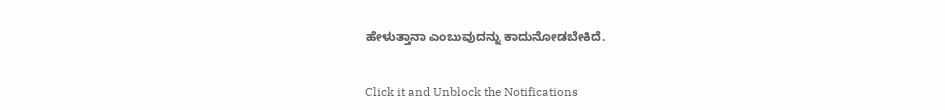ಹೇಳುತ್ತಾನಾ ಎಂಬುವುದನ್ನು ಕಾದುನೋಡಬೇಕಿದೆ.


Click it and Unblock the Notifications